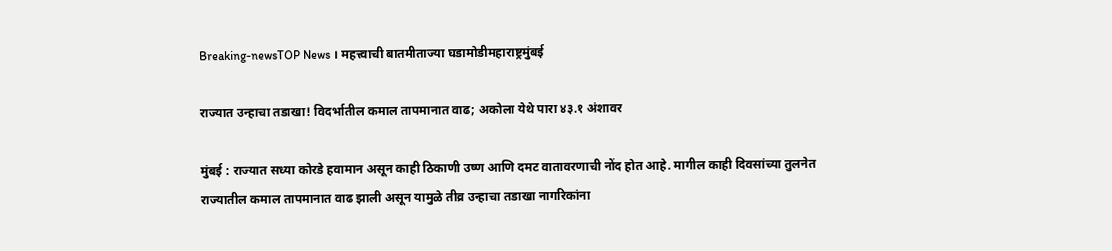Breaking-newsTOP News । महत्त्वाची बातमीताज्या घडामोडीमहाराष्ट्रमुंबई

राज्यात उन्हाचा तडाखा! विदर्भातील कमाल तापमानात वाढ; अकोला येथे पारा ४३.१ अंशावर

मुंबई : राज्यात सध्या कोरडे हवामान असून काही ठिकाणी उष्ण आणि दमट वातावरणाची नोंद होत आहे. मागील काही दिवसांच्या तुलनेत राज्यातील कमाल तापमानात वाढ झाली असून यामुळे तीव्र उन्हाचा तडाखा नागरिकांना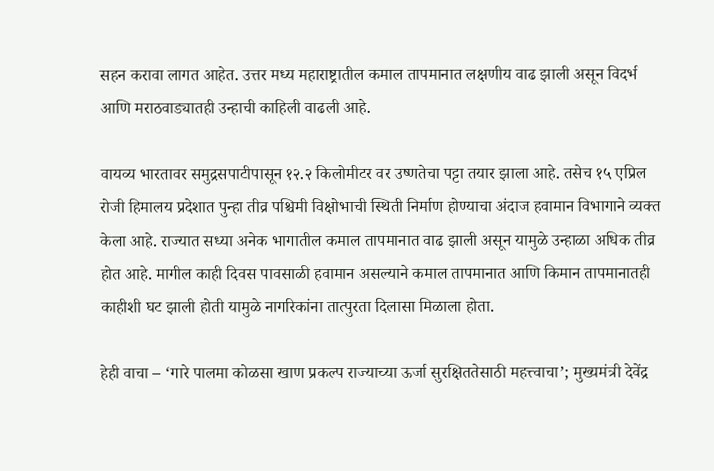सहन करावा लागत आहेत. उत्तर मध्य महाराष्ट्रातील कमाल तापमानात लक्षणीय वाढ झाली असून विदर्भ आणि मराठवाड्यातही उन्हाची काहिली वाढली आहे.

वायव्य भारतावर समुद्रसपाटीपासून १२.२ किलोमीटर वर उष्णतेचा पट्टा तयार झाला आहे. तसेच १५ एप्रिल रोजी हिमालय प्रदेशात पुन्हा तीव्र पश्चिमी विक्षोभाची स्थिती निर्माण होण्याचा अंदाज हवामान विभागाने व्यक्त केला आहे. राज्यात सध्या अनेक भागातील कमाल तापमानात वाढ झाली असून यामुळे उन्हाळा अधिक तीव्र होत आहे. मागील काही दिवस पावसाळी हवामान असल्याने कमाल तापमानात आणि किमान तापमानातही काहीशी घट झाली होती यामुळे नागरिकांना तात्पुरता दिलासा मिळाला होता.

हेही वाचा – ‘गारे पालमा कोळसा खाण प्रकल्प राज्याच्या ऊर्जा सुरक्षिततेसाठी महत्त्वाचा’; मुख्यमंत्री देवेंद्र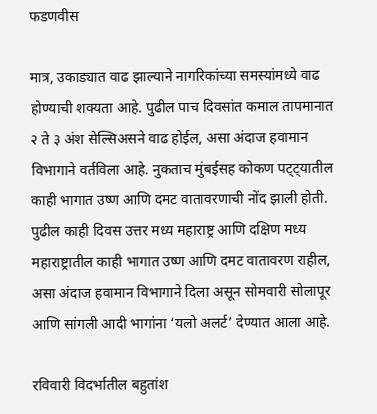फडणवीस

मात्र, उकाड्यात वाढ झाल्याने नागरिकांच्या समस्यांमध्ये वाढ होण्याची शक्यता आहे. पुढील पाच दिवसांत कमाल तापमानात २ ते ३ अंश सेल्सिअसने वाढ होईल, असा अंदाज हवामान विभागाने वर्तविला आहे. नुकताच मुंबईसह कोकण पट्ट्यातील काही भागात उष्ण आणि दमट वातावरणाची नोंद झाली होती. पुढील काही दिवस उत्तर मध्य महाराष्ट्र आणि दक्षिण मध्य महाराष्ट्रातील काही भागात उष्ण आणि दमट वातावरण राहील, असा अंदाज हवामान विभागाने दिला असून सोमवारी सोलापूर आणि सांगली आदी भागांना ‘यलो अलर्ट’ देण्यात आला आहे.

रविवारी विदर्भातील बहुतांश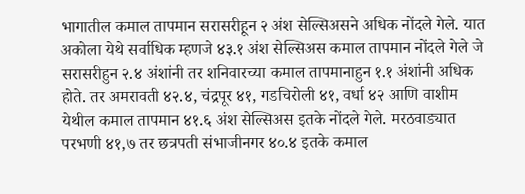भागातील कमाल तापमान सरासरीहून २ अंश सेल्सिअसने अधिक नोंदले गेले. यात अकोला येथे सर्वाधिक म्हणजे ४३.१ अंश सेल्सिअस कमाल तापमान नोंदले गेले जे सरासरीहुन २.४ अंशांनी तर शनिवारच्या कमाल तापमानाहुन १.१ अंशांनी अधिक होते. तर अमरावती ४२.४, चंद्रपूर ४१, गडचिरोली ४१, वर्धा ४२ आणि वाशीम येथील कमाल तापमान ४१.६ अंश सेल्सिअस इतके नोंदले गेले. मरठवाड्यात परभणी ४१,७ तर छत्रपती संभाजीनगर ४०.४ इतके कमाल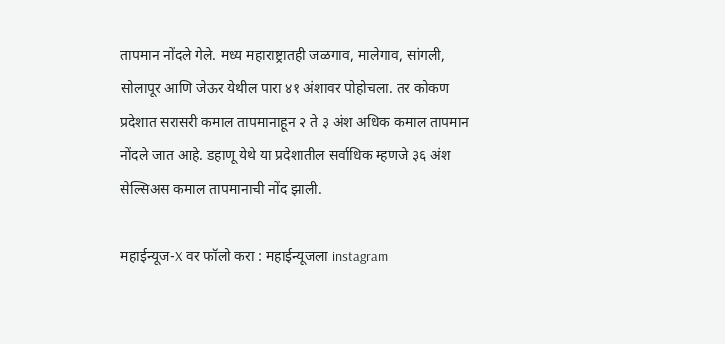तापमान नोंदले गेले. मध्य महाराष्ट्रातही जळगाव, मालेगाव, सांगली, सोलापूर आणि जेऊर येथील पारा ४१ अंशावर पोहोचला. तर कोकण प्रदेशात सरासरी कमाल तापमानाहून २ ते ३ अंश अधिक कमाल तापमान नोंदले जात आहे. डहाणू येथे या प्रदेशातील सर्वाधिक म्हणजे ३६ अंश सेल्सिअस कमाल तापमानाची नोंद झाली.

महाईन्यूज-X वर फॉलो करा : महाईन्यूजला instagram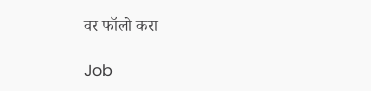वर फॉलो करा

Job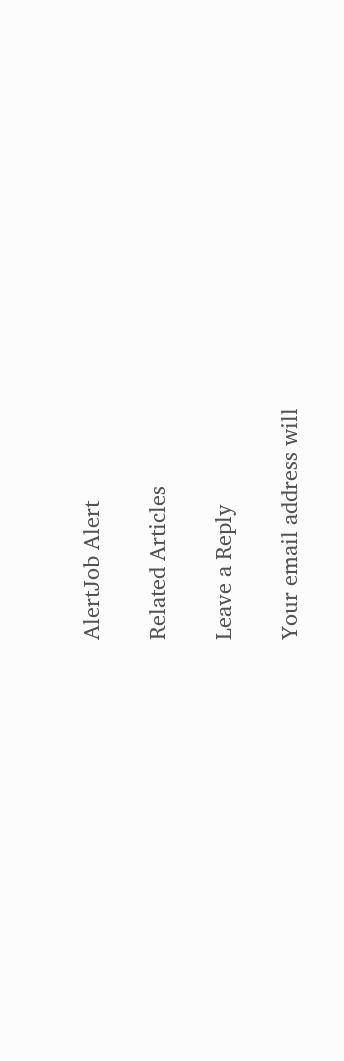AlertJob Alert

Related Articles

Leave a Reply

Your email address will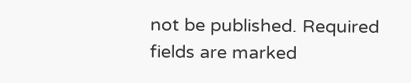not be published. Required fields are marked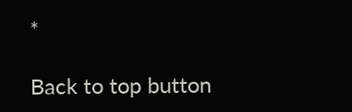*

Back to top button